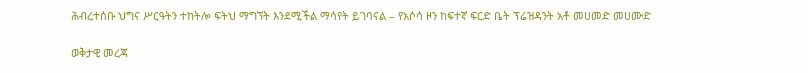ሕብረተሰቡ ህግና ሥርዓትን ተከትሎ ፍትህ ማግኘት እንደሚችል ማሳየት ይገባናል – የአሶሳ ዞን ከፍተኛ ፍርድ ቤት ፕሬዝዳንት አቶ መሀመድ መሀሙድ

ወቅታዊ መረጃ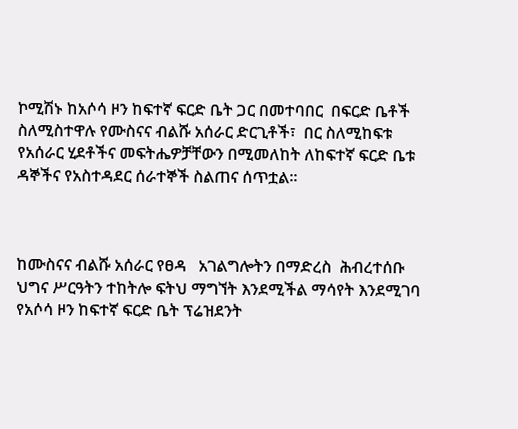ኮሚሽኑ ከአሶሳ ዞን ከፍተኛ ፍርድ ቤት ጋር በመተባበር  በፍርድ ቤቶች ስለሚስተዋሉ የሙስናና ብልሹ አሰራር ድርጊቶች፣  በር ስለሚከፍቱ የአሰራር ሂደቶችና መፍትሔዎቻቸውን በሚመለከት ለከፍተኛ ፍርድ ቤቱ  ዳኞችና የአስተዳደር ሰራተኞች ስልጠና ሰጥቷል፡፡



ከሙስናና ብልሹ አሰራር የፀዳ   አገልግሎትን በማድረስ  ሕብረተሰቡ  ህግና ሥርዓትን ተከትሎ ፍትህ ማግኘት እንደሚችል ማሳየት እንደሚገባ የአሶሳ ዞን ከፍተኛ ፍርድ ቤት ፕሬዝደንት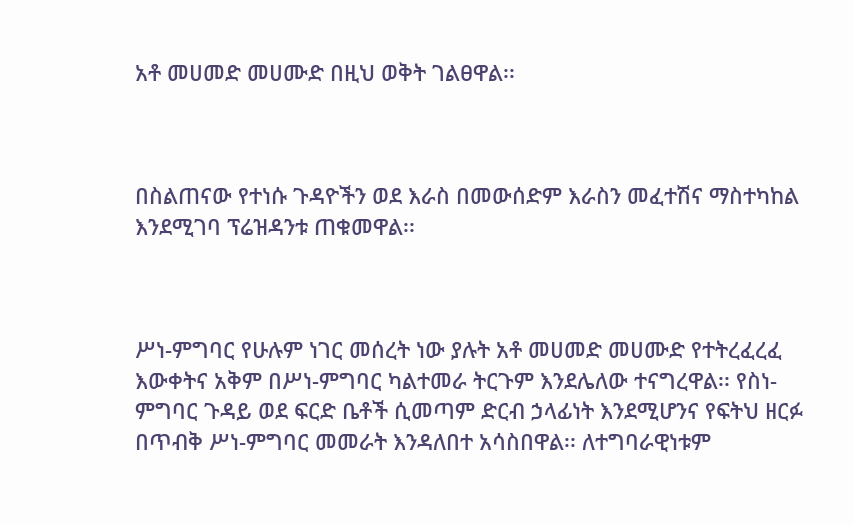አቶ መሀመድ መሀሙድ በዚህ ወቅት ገልፀዋል፡፡



በስልጠናው የተነሱ ጉዳዮችን ወደ እራስ በመውሰድም እራስን መፈተሽና ማስተካከል እንደሚገባ ፕሬዝዳንቱ ጠቁመዋል፡፡



ሥነ-ምግባር የሁሉም ነገር መሰረት ነው ያሉት አቶ መሀመድ መሀሙድ የተትረፈረፈ እውቀትና አቅም በሥነ-ምግባር ካልተመራ ትርጉም እንደሌለው ተናግረዋል፡፡ የስነ-ምግባር ጉዳይ ወደ ፍርድ ቤቶች ሲመጣም ድርብ ኃላፊነት እንደሚሆንና የፍትህ ዘርፉ በጥብቅ ሥነ-ምግባር መመራት እንዳለበተ አሳስበዋል፡፡ ለተግባራዊነቱም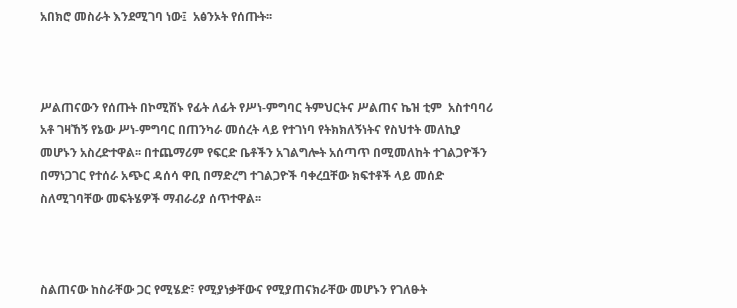አበክሮ መስራት እንደሚገባ ነው፤  አፅንኦት የሰጡት፡፡



ሥልጠናውን የሰጡት በኮሚሽኑ የፊት ለፊት የሥነ-ምግባር ትምህርትና ሥልጠና ኬዝ ቲም  አስተባባሪ አቶ ገዛኸኝ የኔው ሥነ-ምግባር በጠንካራ መሰረት ላይ የተገነባ የትክክለኝነትና የስህተት መለኪያ መሆኑን አስረድተዋል፡፡ በተጨማሪም የፍርድ ቤቶችን አገልግሎት አሰጣጥ በሚመለከት ተገልጋዮችን በማነጋገር የተሰራ አጭር ዳሰሳ ዋቢ በማድረግ ተገልጋዮች ባቀረቧቸው ክፍተቶች ላይ መሰድ ስለሚገባቸው መፍትሄዎች ማብራሪያ ሰጥተዋል፡፡



ስልጠናው ከስራቸው ጋር የሚሄድ፣ የሚያነቃቸውና የሚያጠናክራቸው መሆኑን የገለፁት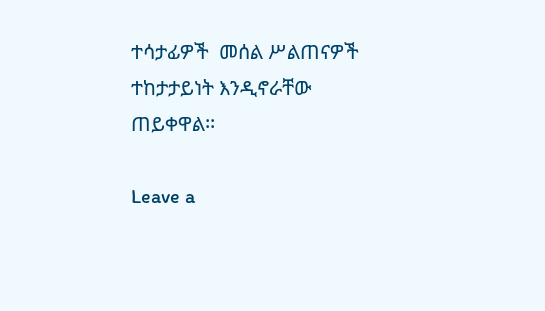ተሳታፊዎች  መሰል ሥልጠናዎች ተከታታይነት እንዲኖራቸው   ጠይቀዋል፡፡

Leave a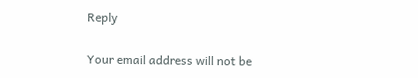Reply

Your email address will not be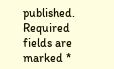published. Required fields are marked *